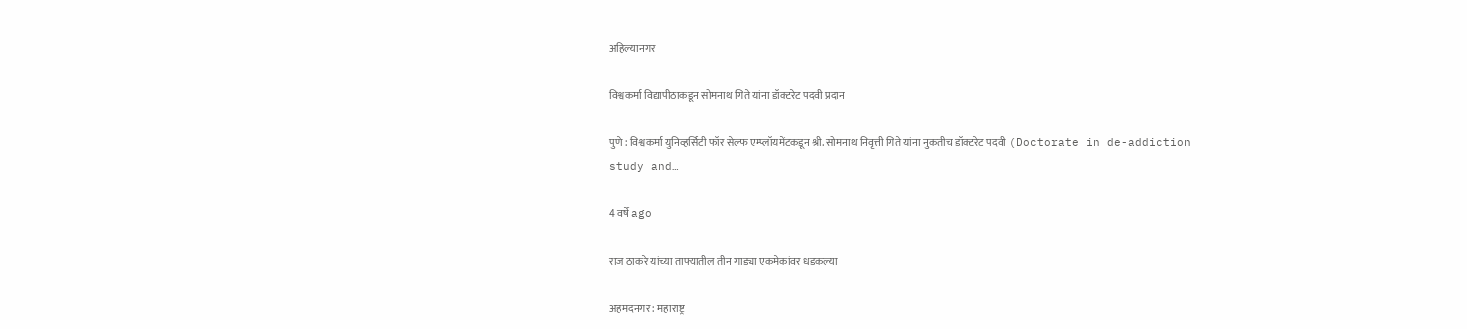अहिल्यानगर

विश्वकर्मा विद्यापीठाकडून सोमनाथ गिते यांना डॉक्टरेट पदवी प्रदान

पुणे : विश्वकर्मा युनिव्हर्सिटी फॉर सेल्फ एम्प्लॉयमेंटकडून श्री. सोमनाथ निवृत्ती गिते यांना नुकतीच डॉक्टरेट पदवी (Doctorate in de-addiction study and…

4 वर्षे ago

राज ठाकरे यांच्या ताफ्यातील तीन गाड्या एकमेकांवर धडकल्या

अहमदनगर : महाराष्ट्र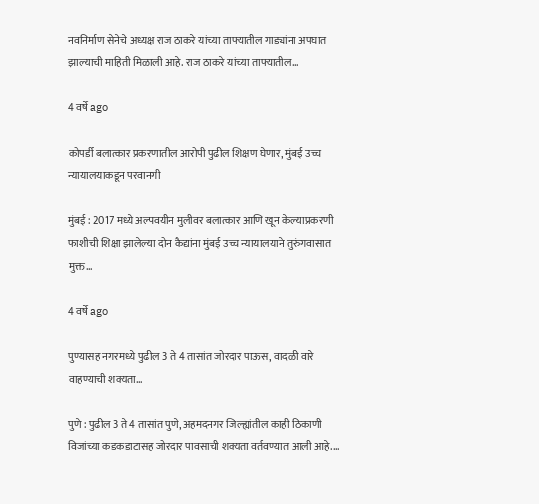नवनिर्माण सेनेचे अध्यक्ष राज ठाकरे यांच्या ताफ्यातील गाड्यांना अपघात झाल्याची माहिती मिळाली आहे. राज ठाकरे यांच्या ताफ्यातील…

4 वर्षे ago

कोपर्डी बलात्कार प्रकरणातील आरोपी पुढील शिक्षण घेणार, मुंबई उच्च न्यायालयाकडून परवानगी

मुंबई : 2017 मध्ये अल्पवयीन मुलीवर बलात्कार आणि खून केल्याप्रकरणी फाशीची शिक्षा झालेल्या दोन कैद्यांना मुंबई उच्च न्यायालयाने तुरुंगवासात मुक्त…

4 वर्षे ago

पुण्यासह नगरमध्ये पुढील 3 ते 4 तासांत जोरदार पाऊस, वादळी वारे वाहण्याची शक्यता…

पुणे : पुढील 3 ते 4 तासांत पुणे, अहमदनगर जिल्ह्यांतील काही ठिकाणी विजांच्या कडकडाटासह जोरदार पावसाची शक्यता वर्तवण्यात आली आहे.…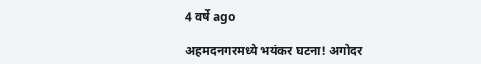4 वर्षे ago

अहमदनगरमध्ये भयंकर घटना! अगोदर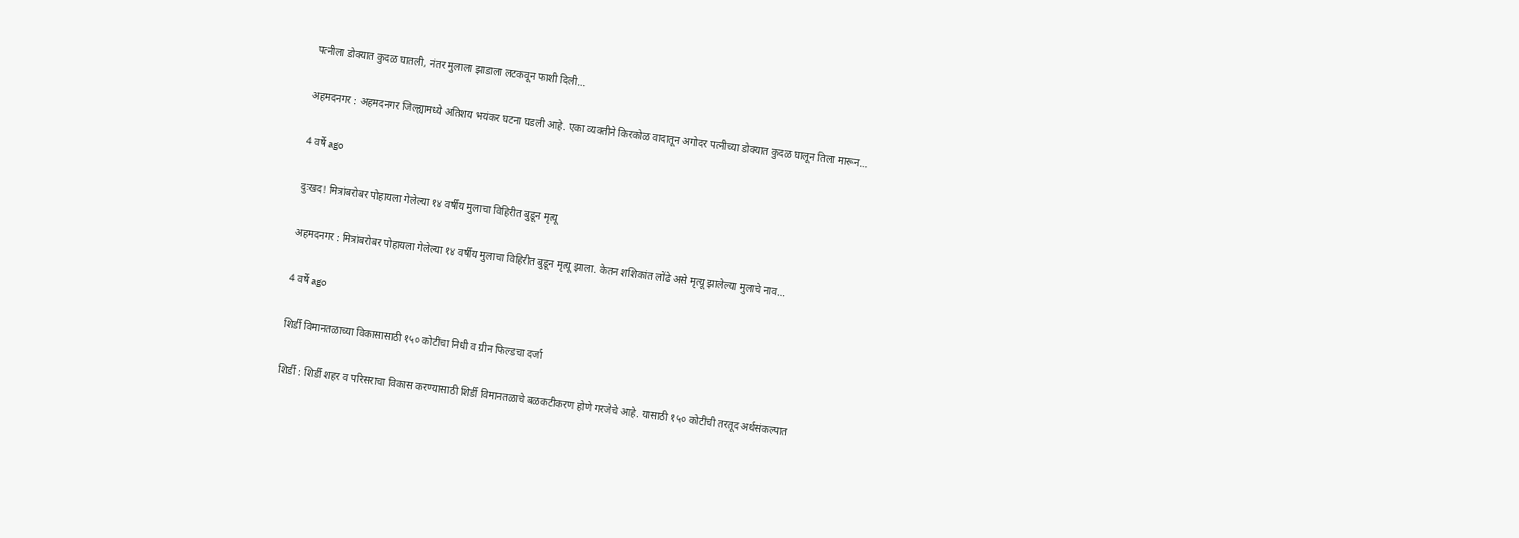पत्नीला डोक्यात कुदळ घातली, नंतर मुलाला झाडाला लटकवून फाशी दिली…

अहमदनगर : अहमदनगर जिल्ह्यामध्ये अतिशय भयंकर घटना घडली आहे. एका व्यक्तीने किरकोळ वादातून अगोदर पत्नीच्या डोक्यात कुदळ घालून तिला मारून…

4 वर्षे ago

दुःखद! मित्रांबरोबर पोहायला गेलेल्या १४ वर्षीय मुलाचा विहिरीत बुडून मृत्यू

अहमदनगर : मित्रांबरोबर पोहायला गेलेल्या १४ वर्षीय मुलाचा विहिरीत बुडून मृत्यू झाला. केतन शशिकांत लोंढे असे मृत्यू झालेल्या मुलाचे नाव…

4 वर्षे ago

शिर्डी विमानतळाच्या विकासासाठी १५० कोटींचा निधी व ग्रीन फिल्डचा दर्जा

शिर्डी : शिर्डी शहर व परिसराचा विकास करण्यासाठी शिर्डी विमानतळाचे बळकटीकरण होणे गरजेचे आहे. यासाठी १५० कोटींची तरतूद अर्थसंकल्पात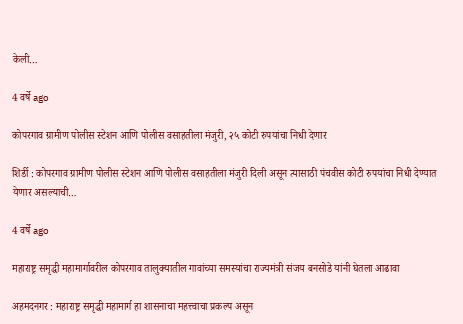केली…

4 वर्षे ago

कोपरगाव ग्रामीण पोलीस स्टेशन आणि पोलीस वसाहतीला मंजुरी, २५ कोटी रुपयांचा निधी देणार

शिर्डी : कोपरगाव ग्रामीण पोलीस स्टेशन आणि पोलीस वसाहतीला मंजुरी दिली असून त्यासाठी पंचवीस कोटी रुपयांचा निधी देण्यात येणार असल्याची…

4 वर्षे ago

महाराष्ट्र समृद्धी महामार्गावरील कोपरगाव तालुक्यातील गावांच्या समस्यांचा राज्यमंत्री संजय बनसोडे यांनी घेतला आढावा

अहमदनगर : महाराष्ट्र समृद्धी महामार्ग हा शासनाचा महत्त्वाचा प्रकल्प असून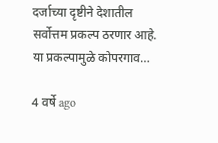दर्जाच्या दृष्टीने देशातील सर्वोत्तम प्रकल्प ठरणार आहे. या प्रकल्पामुळे कोपरगाव…

4 वर्षे ago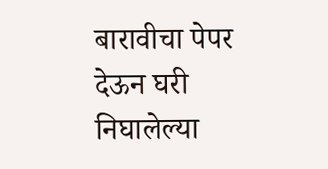बारावीचा पेपर देऊन घरी निघालेल्या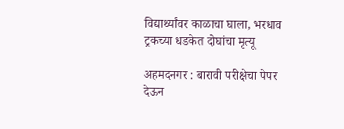विद्यार्थ्यांवर काळाचा घाला, भरधाव ट्रकच्या धडकेत दोघांचा मृत्यू

अहमदनगर : बारावी परीक्षेचा पेपर देऊन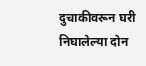दुचाकीवरून घरी निघालेल्या दोन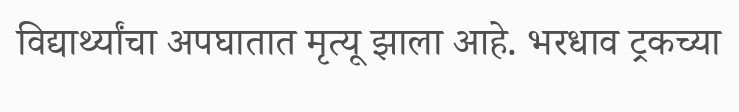विद्यार्थ्यांचा अपघातात मृत्यू झाला आहे. भरधाव ट्रकच्या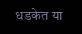धडकेत या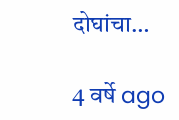दोघांचा…

4 वर्षे ago